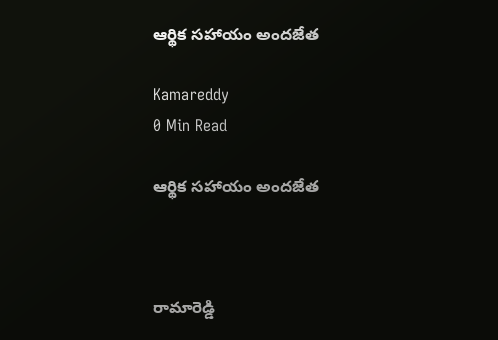ఆర్థిక సహాయం అందజేత

Kamareddy
0 Min Read

ఆర్థిక సహాయం అందజేత



రామారెడ్డి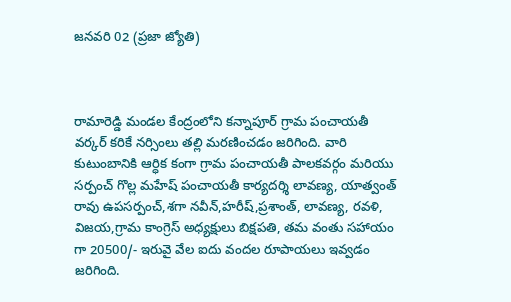జనవరి 02 (ప్రజా జ్యోతి)



రామారెడ్డి మండల కేంద్రంలోని కన్నాపూర్ గ్రామ పంచాయతీ వర్కర్ కరికే నర్సింలు తల్లి మరణించడం జరిగింది. వారి కుటుంబానికి ఆర్ధిక కంగా గ్రామ పంచాయతీ పాలకవర్గం మరియు సర్పంచ్ గొల్ల మహేష్ పంచాయతీ కార్యదర్శి లావణ్య, యాత్వంత్ రావు ఉపసర్పంచ్,శగా నవీన్,హరీష్,ప్రశాంత్, లావణ్య, రవళి, విజయ,గ్రామ కాంగ్రెస్ అధ్యక్షులు బిక్షపతి, తమ వంతు సహాయం గా 20500/- ఇరువై వేల ఐదు వందల రూపాయలు ఇవ్వడం జరిగింది.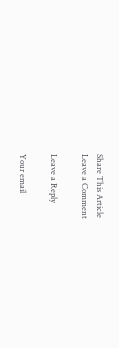Share This Article
Leave a Comment

Leave a Reply

Your email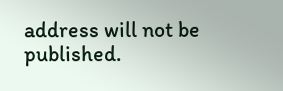address will not be published.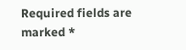Required fields are marked *